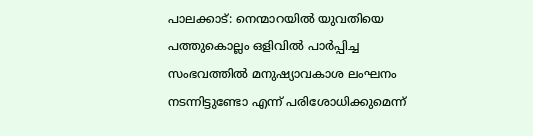പാലക്കാട്: നെന്മാറയില്‍ യുവതിയെ പത്തുകൊല്ലം ഒളിവില്‍ പാര്‍പ്പിച്ച സംഭവത്തില്‍ മനുഷ്യാവകാശ ലംഘനം നടന്നിട്ടുണ്ടോ എന്ന് പരിശോധിക്കുമെന്ന്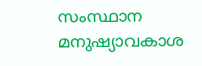സംസ്ഥാന മനുഷ്യാവകാശ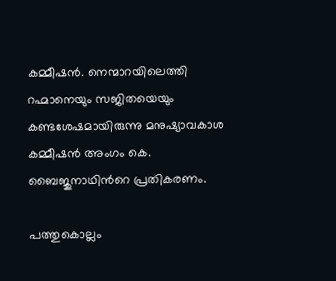കമ്മീഷന്‍. നെന്മാറയിലെത്തി റഹ്മാനെയും സജിതയെയും കണ്ടശേഷമായിരുന്നു മനുഷ്യാവകാശ കമ്മീഷന്‍ അംഗം കെ. ബൈജുനാഥിന്‍റെ പ്രതികരണം.

പത്തുകൊല്ലം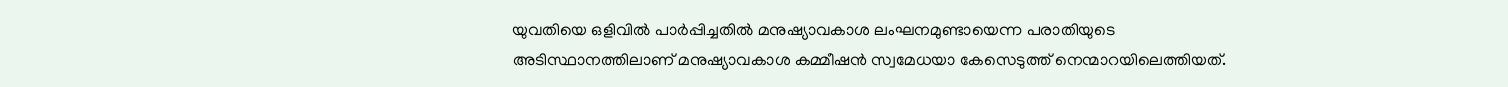യുവതിയെ ഒളിവില്‍ പാര്‍പ്പിച്ചതില്‍ മനുഷ്യാവകാശ ലംഘനമുണ്ടായെന്ന പരാതിയുടെ അടിസ്ഥാനത്തിലാണ് മനുഷ്യാവകാശ കമ്മീഷന്‍ സ്വമേധയാ കേസെടുത്ത് നെന്മാറയിലെത്തിയത്.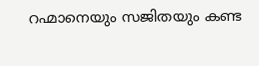റഹ്മാനെയും സജിതയും കണ്ട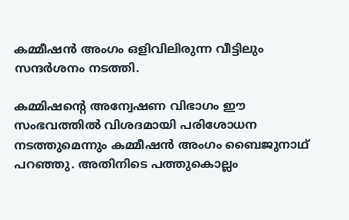കമ്മീഷന്‍ അംഗം ഒളിവിലിരുന്ന വീട്ടിലും സന്ദര്‍ശനം നടത്തി.

കമ്മിഷന്റെ അന്വേഷണ വിഭാഗം ഈ സംഭവത്തില്‍ വിശദമായി പരിശോധന നടത്തുമെന്നും കമ്മീഷന്‍ അംഗം ബൈജുനാഥ് പറഞ്ഞു. അതിനിടെ പത്തുകൊല്ലം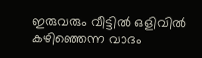ഇരുവരും വീട്ടില്‍ ഒളിവില്‍ കഴിഞ്ഞെന്ന വാദം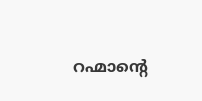റഹ്മാന്‍റെ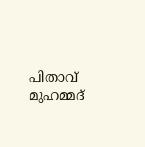പിതാവ് മുഹമ്മദ്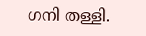ഗനി തള്ളി.